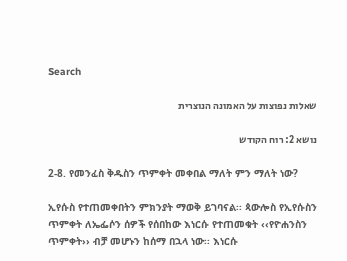Search

שאלות נפוצות על האמונה הנוצרית

נושא 2: רוח הקודש

2-8. የመንፈስ ቅዱስን ጥምቀት መቀበል ማለት ምን ማለት ነው?

ኢየሱስ የተጠመቀበትን ምክንያት ማወቅ ይገባናል፡፡ ጳውሎስ የኢየሱስን ጥምቀት ለኤፌሶን ሰዎች የሰበከው እነርሱ የተጠመቁት ‹‹የዮሐንስን ጥምቀት›› ብቻ መሆኑን ከሰማ በኋላ ነው፡፡ እነርሱ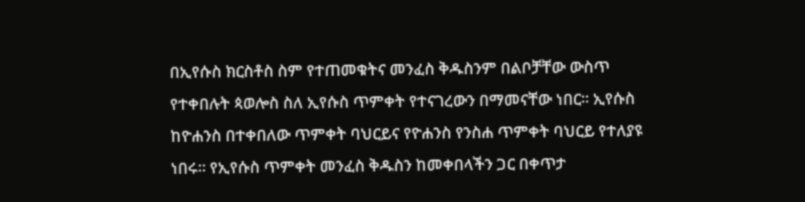በኢየሱስ ክርስቶስ ስም የተጠመቁትና መንፈስ ቅዱስንም በልቦቻቸው ውስጥ የተቀበሉት ጳወሎስ ስለ ኢየሱስ ጥምቀት የተናገረውን በማመናቸው ነበር፡፡ ኢየሱስ ከዮሐንስ በተቀበለው ጥምቀት ባህርይና የዮሐንስ የንስሐ ጥምቀት ባህርይ የተለያዩ ነበሩ፡፡ የኢየሱስ ጥምቀት መንፈስ ቅዱስን ከመቀበላችን ጋር በቀጥታ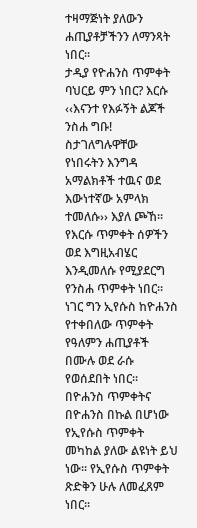ተዛማጅነት ያለውን ሐጢያቶቻችንን ለማንጻት ነበር፡፡
ታዲያ የዮሐንስ ጥምቀት ባህርይ ምን ነበር? እርሱ ‹‹እናንተ የእፉኝት ልጆች ንስሐ ግቡ! ስታገለግሉዋቸው የነበሩትን እንግዳ አማልክቶች ተዉና ወደ እውነተኛው አምላክ ተመለሱ›› እያለ ጮኸ፡፡ የእርሱ ጥምቀት ሰዎችን ወደ እግዚአብሄር እንዲመለሱ የሚያደርግ የንስሐ ጥምቀት ነበር፡፡ ነገር ግን ኢየሱስ ከዮሐንስ የተቀበለው ጥምቀት የዓለምን ሐጢያቶች በሙሉ ወደ ራሱ የወሰደበት ነበር፡፡ በዮሐንስ ጥምቀትና በዮሐንስ በኩል በሆነው የኢየሱስ ጥምቀት መካከል ያለው ልዩነት ይህ ነው፡፡ የኢየሱስ ጥምቀት ጽድቅን ሁሉ ለመፈጸም ነበር፡፡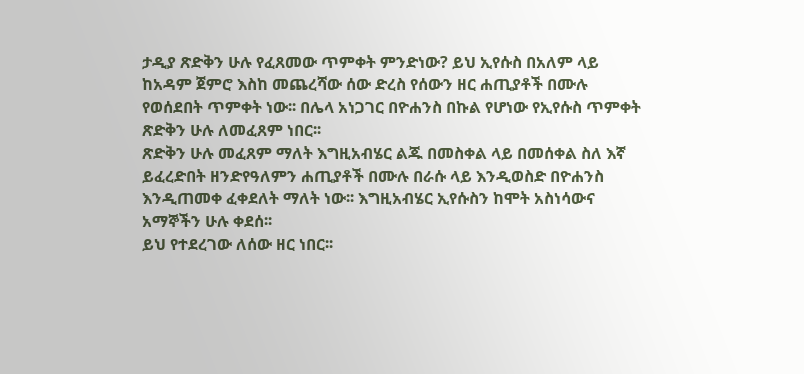ታዲያ ጽድቅን ሁሉ የፈጸመው ጥምቀት ምንድነው? ይህ ኢየሱስ በአለም ላይ ከአዳም ጀምሮ እስከ መጨረሻው ሰው ድረስ የሰውን ዘር ሐጢያቶች በሙሉ የወሰደበት ጥምቀት ነው፡፡ በሌላ አነጋገር በዮሐንስ በኩል የሆነው የኢየሱስ ጥምቀት ጽድቅን ሁሉ ለመፈጸም ነበር፡፡
ጽድቅን ሁሉ መፈጸም ማለት እግዚአብሄር ልጁ በመስቀል ላይ በመሰቀል ስለ እኛ ይፈረድበት ዘንድየዓለምን ሐጢያቶች በሙሉ በራሱ ላይ እንዲወስድ በዮሐንስ እንዲጠመቀ ፈቀደለት ማለት ነው፡፡ እግዚአብሄር ኢየሱስን ከሞት አስነሳውና አማኞችን ሁሉ ቀደሰ፡፡
ይህ የተደረገው ለሰው ዘር ነበር፡፡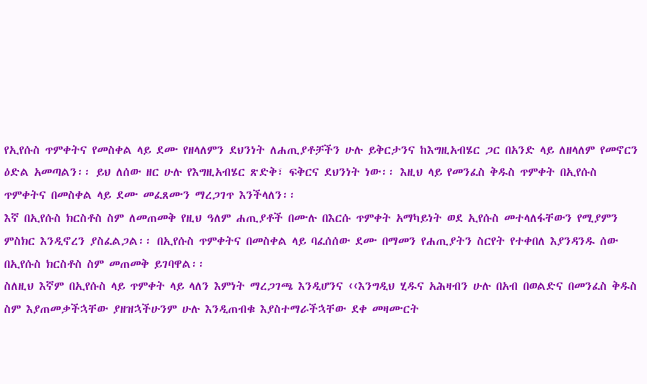የኢየሱስ ጥምቀትና የመስቀል ላይ ደሙ የዘላለምን ደህንነት ለሐጢያቶቻችን ሁሉ ይቅርታንና ከእግዚአብሄር ጋር በአንድ ላይ ለዘላለም የመኖርን ዕድል አመጣልን፡፡ ይህ ለሰው ዘር ሁሉ የእግዚአብሄር ጽድቅ፣ ፍቅርና ደህንነት ነው፡፡ እዚህ ላይ የመንፈስ ቅዱስ ጥምቀት በኢየሱስ ጥምቀትና በመስቀል ላይ ደሙ መፈጸሙን ማረጋገጥ እንችላለን፡፡
እኛ በኢየሱስ ክርስቶስ ስም ለመጠመቅ የዚህ ዓለም ሐጢያቶች በሙሉ በእርሱ ጥምቀት አማካይነት ወደ ኢየሱስ መተላለፋቸውን የሚያምን ምስክር እንዲኖረን ያስፈልጋል፡፡ በኢየሱስ ጥምቀትና በመስቀል ላይ ባፈሰሰው ደሙ በማመን የሐጢያትን ስርየት የተቀበለ እያንዳንዱ ሰው በኢየሱስ ክርስቶስ ስም መጠመቅ ይገባዋል፡፡
ስለዚህ እኛም በኢየሱስ ላይ ጥምቀት ላይ ላለን እምነት ማረጋገጫ እንዲሆንና ‹‹እንግዲህ ሂዱና አሕዛብን ሁሉ በአብ በወልድና በመንፈስ ቅዱስ ስም እያጠመቃችኋቸው ያዘዝኋችሁንም ሁሉ እንዲጠብቁ እያስተማራችኋቸው ደቀ መዛሙርት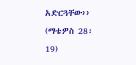አድርጓቸው›› (ማቴዎስ 28፡19)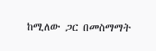ከሚለው ጋር በመስማማት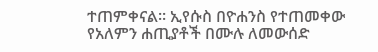ተጠምቀናል፡፡ ኢየሱስ በዮሐንስ የተጠመቀው የአለምን ሐጢያቶች በሙሉ ለመውሰድ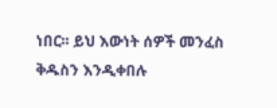ነበር፡፡ ይህ እውነት ሰዎች መንፈስ ቅዱስን እንዲቀበሉ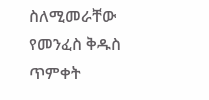ስለሚመራቸው የመንፈስ ቅዱስ ጥምቀት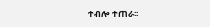ተብሎ ተጠራ፡፡